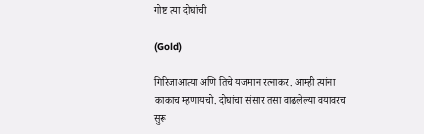गोष्ट त्या दोघांची

(Gold)

गिरिजाआत्या अणि तिचे यजमान रत्नाकर. आम्ही त्यांना काकाच म्हणायचो. दोघांचा संसार तसा वाढलेल्या वयावरच सुरू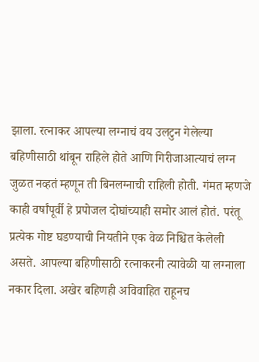झाला. रत्नाकर आपल्या लग्नाचं वय उलटुन गेलेल्या बहिणीसाठी थांबून राहिले होते आणि गिरीजाआत्याचं लग्न जुळत नव्हतं म्हणून ती बिनलग्नाची राहिली होती. गंमत म्हणजे काही वर्षांपूर्वी हे प्रपोजल दोघांच्याही समोर आलं होतं. परंतू प्रत्येक गोष्ट घडण्याची नियतीने एक वेळ निश्चित केलेली असते. आपल्या बहिणीसाठी रत्नाकरनी त्यावेळी या लग्नाला नकार दिला. अखेर बहिणही अविवाहित राहूनच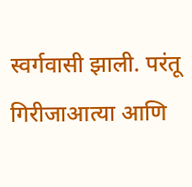स्वर्गवासी झाली. परंतू गिरीजाआत्या आणि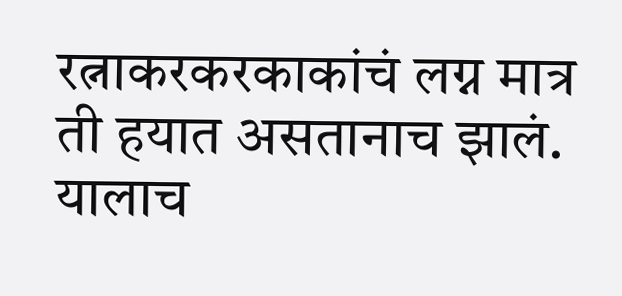रत्नाकरकरकाकांचं लग्न मात्र ती हयात असतानाच झालं. यालाच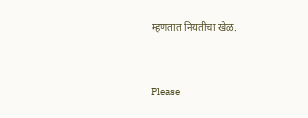म्हणतात नियतीचा खेळ.



Please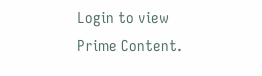Login to view Prime Content.